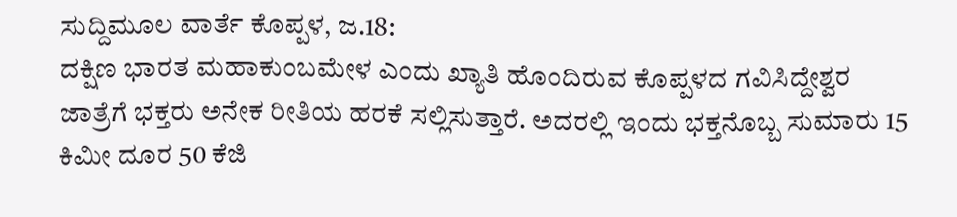ಸುದ್ದಿಮೂಲ ವಾರ್ತೆ ಕೊಪ್ಪಳ, ಜ.18:
ದಕ್ಷಿಣ ಭಾರತ ಮಹಾಕುಂಬಮೇಳ ಎಂದು ಖ್ಯಾತಿ ಹೊಂದಿರುವ ಕೊಪ್ಪಳದ ಗವಿಸಿದ್ದೇಶ್ವರ ಜಾತ್ರೆಗೆ ಭಕ್ತರು ಅನೇಕ ರೀತಿಯ ಹರಕೆ ಸಲ್ಲಿಸುತ್ತಾರೆ. ಅದರಲ್ಲಿ ಇಂದು ಭಕ್ತನೊಬ್ಬ ಸುಮಾರು 15 ಕಿಮೀ ದೂರ 50 ಕೆಜಿ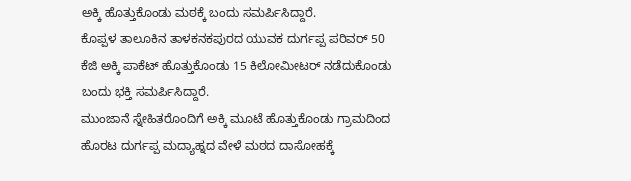ಅಕ್ಕಿ ಹೊತ್ತುಕೊಂಡು ಮಠಕ್ಕೆ ಬಂದು ಸಮರ್ಪಿಸಿದ್ದಾರೆ.
ಕೊಪ್ಪಳ ತಾಲೂಕಿನ ತಾಳಕನಕಪುರದ ಯುವಕ ದುರ್ಗಪ್ಪ ಪರಿವರ್ 50 ಕೆಜಿ ಅಕ್ಕಿ ಪಾಕೆಟ್ ಹೊತ್ತುಕೊಂಡು 15 ಕಿಲೋಮೀಟರ್ ನಡೆದುಕೊಂಡು ಬಂದು ಭಕ್ತಿ ಸಮರ್ಪಿಸಿದ್ದಾರೆ.
ಮುಂಜಾನೆ ಸ್ನೇಹಿತರೊಂದಿಗೆ ಅಕ್ಕಿ ಮೂಟೆ ಹೊತ್ತುಕೊಂಡು ಗ್ರಾಮದಿಂದ ಹೊರಟ ದುರ್ಗಪ್ಪ ಮದ್ಯಾಹ್ನದ ವೇಳೆ ಮಠದ ದಾಸೋಹಕ್ಕೆ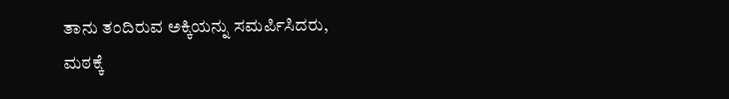ತಾನು ತಂದಿರುವ ಅಕ್ಕಿಯನ್ನು ಸಮರ್ಪಿಸಿದರು,
ಮಠಕ್ಕೆ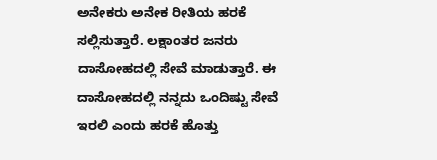ಅನೇಕರು ಅನೇಕ ರೀತಿಯ ಹರಕೆ ಸಲ್ಲಿಸುತ್ತಾರೆ. ಲಕ್ಷಾಂತರ ಜನರು ದಾಸೋಹದಲ್ಲಿ ಸೇವೆ ಮಾಡುತ್ತಾರೆ. ಈ ದಾಸೋಹದಲ್ಲಿ ನನ್ನದು ಒಂದಿಷ್ಟು ಸೇವೆ ಇರಲಿ ಎಂದು ಹರಕೆ ಹೊತ್ತು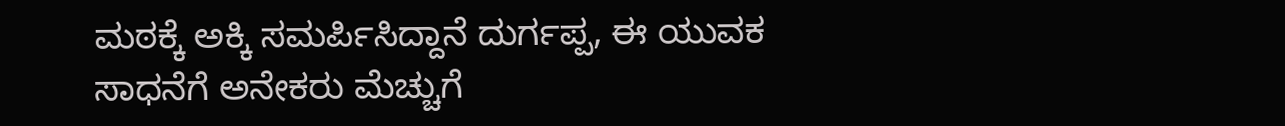ಮಠಕ್ಕೆ ಅಕ್ಕಿ ಸಮರ್ಪಿಸಿದ್ದಾನೆ ದುರ್ಗಪ್ಪ, ಈ ಯುವಕ ಸಾಧನೆಗೆ ಅನೇಕರು ಮೆಚ್ಚುಗೆ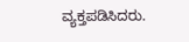ವ್ಯಕ್ತಪಡಿಸಿದರು.